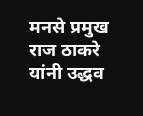मनसे प्रमुख राज ठाकरे यांनी उद्धव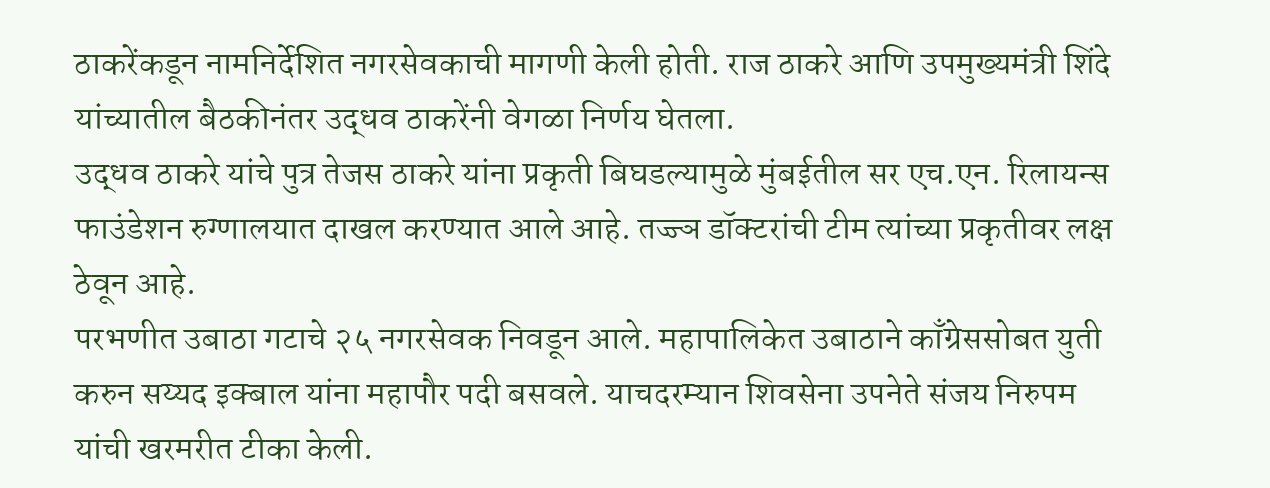ठाकरेंकडून नामनिर्देशित नगरसेवकाची मागणी केली होती. राज ठाकरे आणि उपमुख्यमंत्री शिंदे यांच्यातील बैठकीनंतर उद्धव ठाकरेंनी वेगळा निर्णय घेतला.
उद्धव ठाकरे यांचे पुत्र तेजस ठाकरे यांना प्रकृती बिघडल्यामुळे मुंबईतील सर एच.एन. रिलायन्स फाउंडेशन रुग्णालयात दाखल करण्यात आले आहे. तज्ज्ञ डॉक्टरांची टीम त्यांच्या प्रकृतीवर लक्ष ठेवून आहे.
परभणीत उबाठा गटाचे २५ नगरसेवक निवडून आले. महापालिकेत उबाठाने काँग्रेससोबत युती करुन सय्यद इक्बाल यांना महापौर पदी बसवले. याचदरम्यान शिवसेना उपनेते संजय निरुपम यांची खरमरीत टीका केली.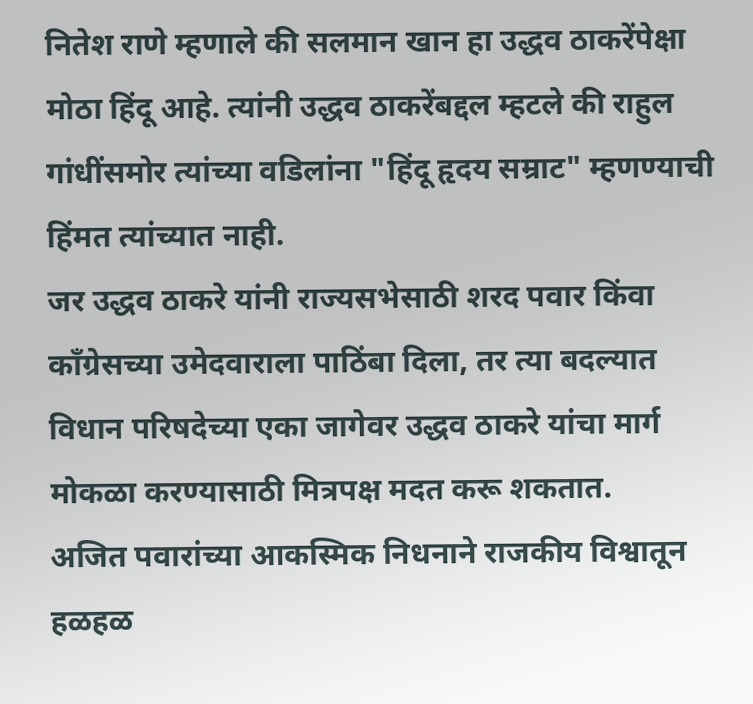नितेश राणे म्हणाले की सलमान खान हा उद्धव ठाकरेंपेक्षा मोठा हिंदू आहे. त्यांनी उद्धव ठाकरेंबद्दल म्हटले की राहुल गांधींसमोर त्यांच्या वडिलांना "हिंदू हृदय सम्राट" म्हणण्याची हिंमत त्यांच्यात नाही.
जर उद्धव ठाकरे यांनी राज्यसभेसाठी शरद पवार किंवा काँग्रेसच्या उमेदवाराला पाठिंबा दिला, तर त्या बदल्यात विधान परिषदेच्या एका जागेवर उद्धव ठाकरे यांचा मार्ग मोकळा करण्यासाठी मित्रपक्ष मदत करू शकतात.
अजित पवारांच्या आकस्मिक निधनाने राजकीय विश्वातून हळहळ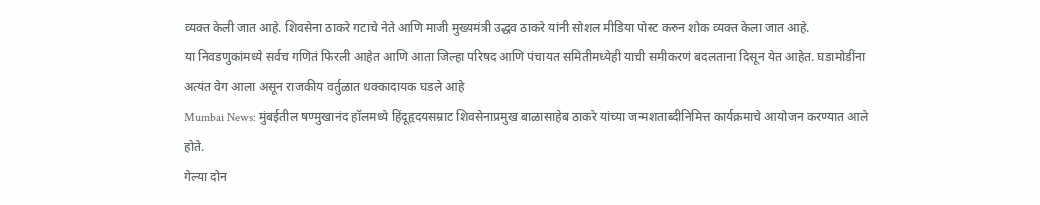व्यक्त केली जात आहे. शिवसेना ठाकरे गटाचे नेते आणि माजी मुख्यमंत्री उद्धव ठाकरे यांनी सोशल मीडिया पोस्ट करुन शोक व्यक्त केला जात आहे.
या निवडणुकांमध्ये सर्वच गणितं फिरली आहेत आणि आता जिल्हा परिषद आणि पंचायत समितीमध्येही याची समीकरणं बदलताना दिसून येत आहेत. घडामोडींना अत्यंत वेग आला असून राजकीय वर्तुळात धक्कादायक घडले आहे
Mumbai News: मुंबईतील षण्मुखानंद हॉलमध्ये हिंदूहृदयसम्राट शिवसेनाप्रमुख बाळासाहेब ठाकरे यांच्या जन्मशताब्दीनिमित्त कार्यक्रमाचे आयोजन करण्यात आले होते.
गेल्या दोन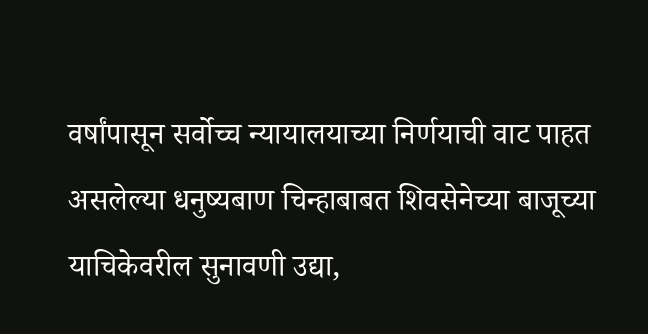वर्षांपासून सर्वोच्च न्यायालयाच्या निर्णयाची वाट पाहत असलेल्या धनुष्यबाण चिन्हाबाबत शिवसेनेच्या बाजूच्या याचिकेवरील सुनावणी उद्या,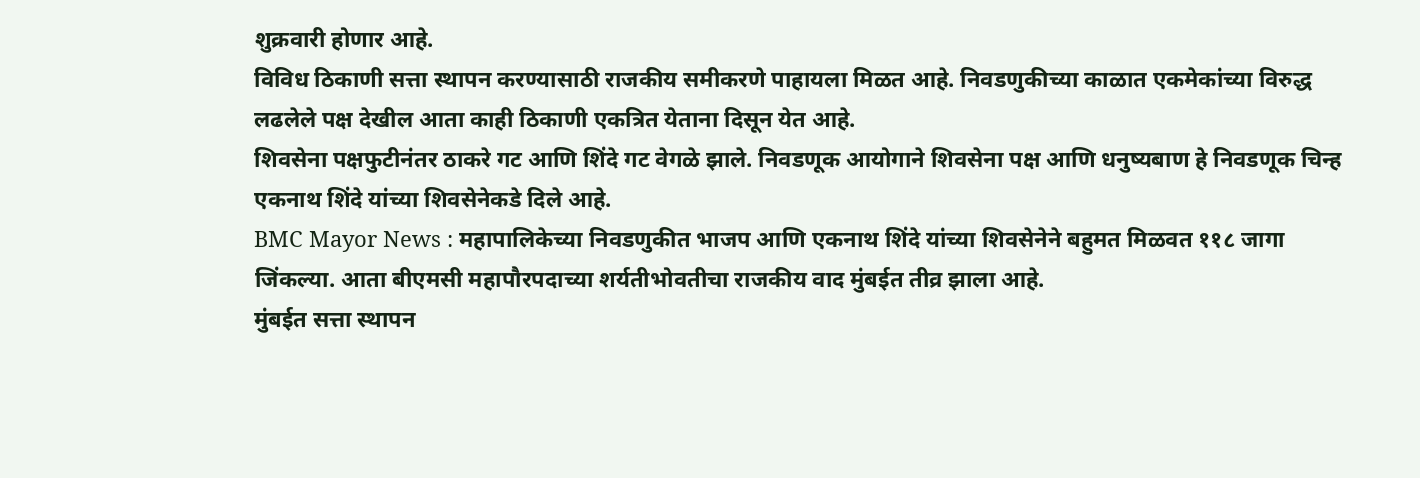शुक्रवारी होणार आहे.
विविध ठिकाणी सत्ता स्थापन करण्यासाठी राजकीय समीकरणे पाहायला मिळत आहे. निवडणुकीच्या काळात एकमेकांच्या विरुद्ध लढलेले पक्ष देखील आता काही ठिकाणी एकत्रित येताना दिसून येत आहे.
शिवसेना पक्षफुटीनंतर ठाकरे गट आणि शिंदे गट वेगळे झाले. निवडणूक आयोगाने शिवसेना पक्ष आणि धनुष्यबाण हे निवडणूक चिन्ह एकनाथ शिंदे यांच्या शिवसेनेकडे दिले आहे.
BMC Mayor News : महापालिकेच्या निवडणुकीत भाजप आणि एकनाथ शिंदे यांच्या शिवसेनेने बहुमत मिळवत ११८ जागा जिंकल्या. आता बीएमसी महापौरपदाच्या शर्यतीभोवतीचा राजकीय वाद मुंबईत तीव्र झाला आहे.
मुंबईत सत्ता स्थापन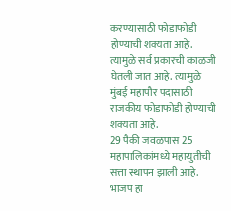करण्यासाठी फोडाफोडी होण्याची शक्यता आहे. त्यामुळे सर्व प्रकारची काळजी घेतली जात आहे. त्यामुळे मुंबई महापौर पदासाठी राजकीय फोडाफोडी होण्याची शक्यता आहे.
29 पैकी जवळपास 25 महापालिकांमध्ये महायुतीची सत्ता स्थापन झाली आहे. भाजप हा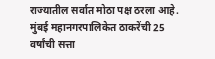राज्यातील सर्वात मोठा पक्ष ठरला आहे. मुंबई महानगरपालिकेत ठाकरेंची 25 वर्षांची सत्ता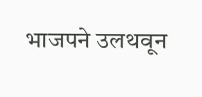भाजपने उलथवून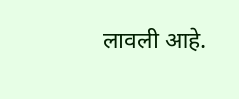लावली आहे.